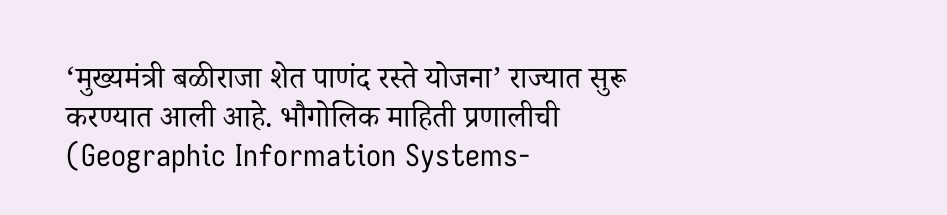‘मुख्यमंत्री बळीराजा शेत पाणंद रस्ते योजना’ राज्यात सुरू करण्यात आली आहे. भौगोलिक माहिती प्रणालीची (Geographic Information Systems-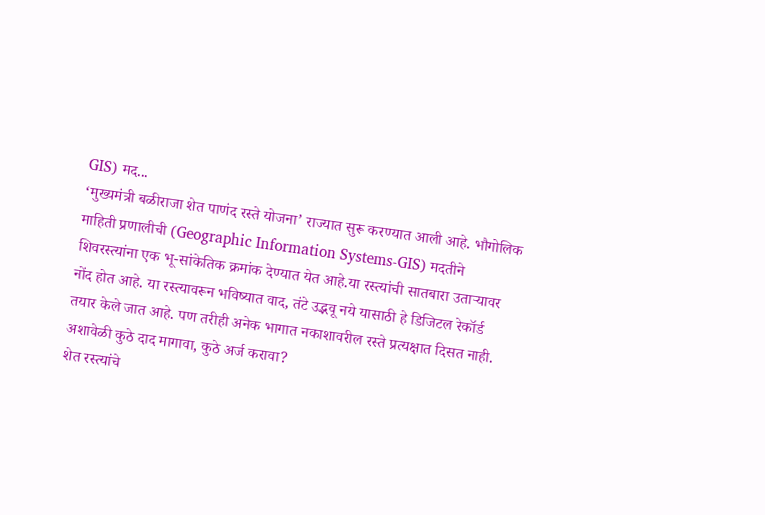GIS) मद...
‘मुख्यमंत्री बळीराजा शेत पाणंद रस्ते योजना’ राज्यात सुरू करण्यात आली आहे. भौगोलिक माहिती प्रणालीची (Geographic Information Systems-GIS) मदतीने शिवरस्त्यांना एक भू-सांकेतिक क्रमांक देण्यात येत आहे.या रस्त्यांची सातबारा उताऱ्यावर नोंद होत आहे. या रस्त्यावरून भविष्यात वाद, तंटे उद्भवू नये यासाठी हे डिजिटल रेकॉर्ड तयार केले जात आहे. पण तरीही अनेक भागात नकाशावरील रस्ते प्रत्यक्षात दिसत नाही. अशावेळी कुठे दाद मागावा, कुठे अर्ज करावा?
शेत रस्त्यांचे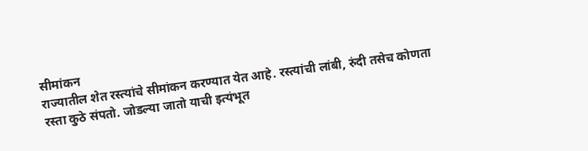सीमांकन
राज्यातील शेत रस्त्यांचे सीमांकन करण्यात येत आहे. रस्त्यांची लांबी, रुंदी तसेच कोणता रस्ता कुठे संपतो. जोडल्या जातो याची इत्यंभूत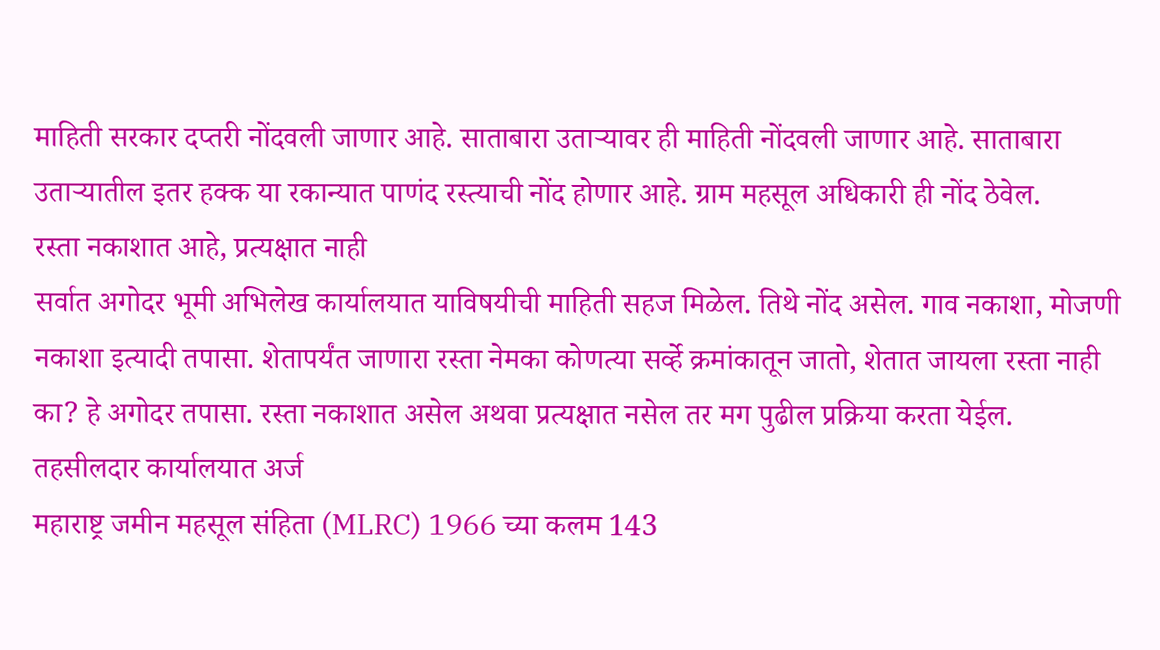माहिती सरकार दप्तरी नोंदवली जाणार आहे. साताबारा उताऱ्यावर ही माहिती नोंदवली जाणार आहे. साताबारा उताऱ्यातील इतर हक्क या रकान्यात पाणंद रस्त्याची नोंद होणार आहे. ग्राम महसूल अधिकारी ही नोंद ठेवेल.
रस्ता नकाशात आहे, प्रत्यक्षात नाही
सर्वात अगोदर भूमी अभिलेख कार्यालयात याविषयीची माहिती सहज मिळेल. तिथे नोंद असेल. गाव नकाशा, मोजणी नकाशा इत्यादी तपासा. शेतापर्यंत जाणारा रस्ता नेमका कोणत्या सर्व्हे क्रमांकातून जातो, शेतात जायला रस्ता नाही का? हे अगोदर तपासा. रस्ता नकाशात असेल अथवा प्रत्यक्षात नसेल तर मग पुढील प्रक्रिया करता येईल.
तहसीलदार कार्यालयात अर्ज
महाराष्ट्र जमीन महसूल संहिता (MLRC) 1966 च्या कलम 143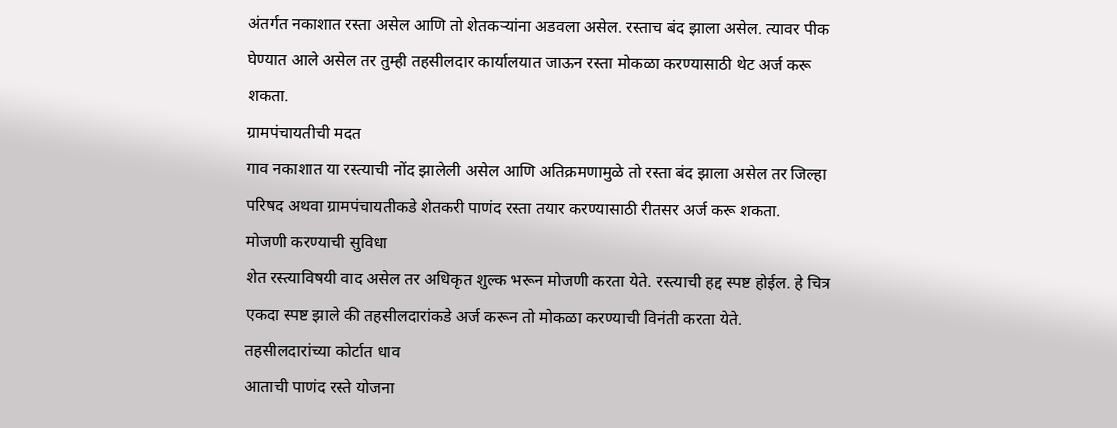अंतर्गत नकाशात रस्ता असेल आणि तो शेतकऱ्यांना अडवला असेल. रस्ताच बंद झाला असेल. त्यावर पीक घेण्यात आले असेल तर तुम्ही तहसीलदार कार्यालयात जाऊन रस्ता मोकळा करण्यासाठी थेट अर्ज करू शकता.
ग्रामपंचायतीची मदत
गाव नकाशात या रस्त्याची नोंद झालेली असेल आणि अतिक्रमणामुळे तो रस्ता बंद झाला असेल तर जिल्हा परिषद अथवा ग्रामपंचायतीकडे शेतकरी पाणंद रस्ता तयार करण्यासाठी रीतसर अर्ज करू शकता.
मोजणी करण्याची सुविधा
शेत रस्त्याविषयी वाद असेल तर अधिकृत शुल्क भरून मोजणी करता येते. रस्त्याची हद्द स्पष्ट होईल. हे चित्र एकदा स्पष्ट झाले की तहसीलदारांकडे अर्ज करून तो मोकळा करण्याची विनंती करता येते.
तहसीलदारांच्या कोर्टात धाव
आताची पाणंद रस्ते योजना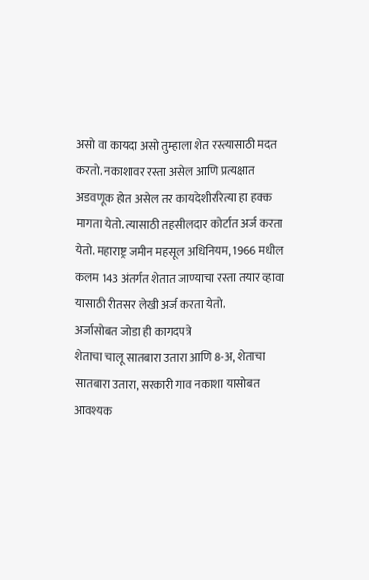असो वा कायदा असो तुम्हाला शेत रस्त्यासाठी मदत करतो. नकाशावर रस्ता असेल आणि प्रत्यक्षात अडवणूक होत असेल तर कायदेशीररित्या हा हक्क मागता येतो. त्यासाठी तहसीलदार कोर्टात अर्ज करता येतो. महाराष्ट्र जमीन महसूल अधिनियम, 1966 मधील कलम 143 अंतर्गत शेतात जाण्याचा रस्ता तयार व्हावा यासाठी रीतसर लेखी अर्ज करता येतो.
अर्जासोबत जोडा ही कागदपत्रे
शेताचा चालू सातबारा उतारा आणि 8-अ, शेताचा सातबारा उतारा, सरकारी गाव नकाशा यासोबत आवश्यक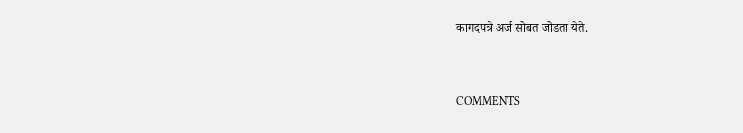कागदपत्रे अर्ज सोबत जोडता येते.


COMMENTS